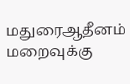மதுரைஆதீனம் மறைவுக்கு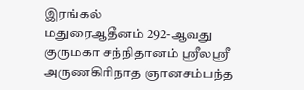இரங்கல்
மதுரைஆதீனம் 292-ஆவது குருமகா சந்நிதானம் ஸ்ரீலஸ்ரீ அருணகிரிநாத ஞானசம்பந்த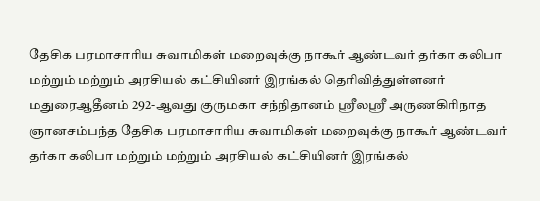தேசிக பரமாசாரிய சுவாமிகள் மறைவுக்கு நாகூர் ஆண்டவர் தர்கா கலிபா மற்றும் மற்றும் அரசியல் கட்சியினர் இரங்கல் தெரிவித்துள்ளனர்
மதுரைஆதீனம் 292-ஆவது குருமகா சந்நிதானம் ஸ்ரீலஸ்ரீ அருணகிரிநாத ஞானசம்பந்த தேசிக பரமாசாரிய சுவாமிகள் மறைவுக்கு நாகூர் ஆண்டவர் தர்கா கலிபா மற்றும் மற்றும் அரசியல் கட்சியினர் இரங்கல்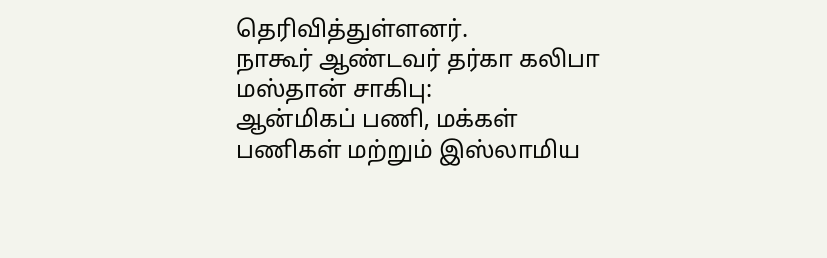தெரிவித்துள்ளனர்.
நாகூர் ஆண்டவர் தர்கா கலிபா மஸ்தான் சாகிபு:
ஆன்மிகப் பணி, மக்கள் பணிகள் மற்றும் இஸ்லாமிய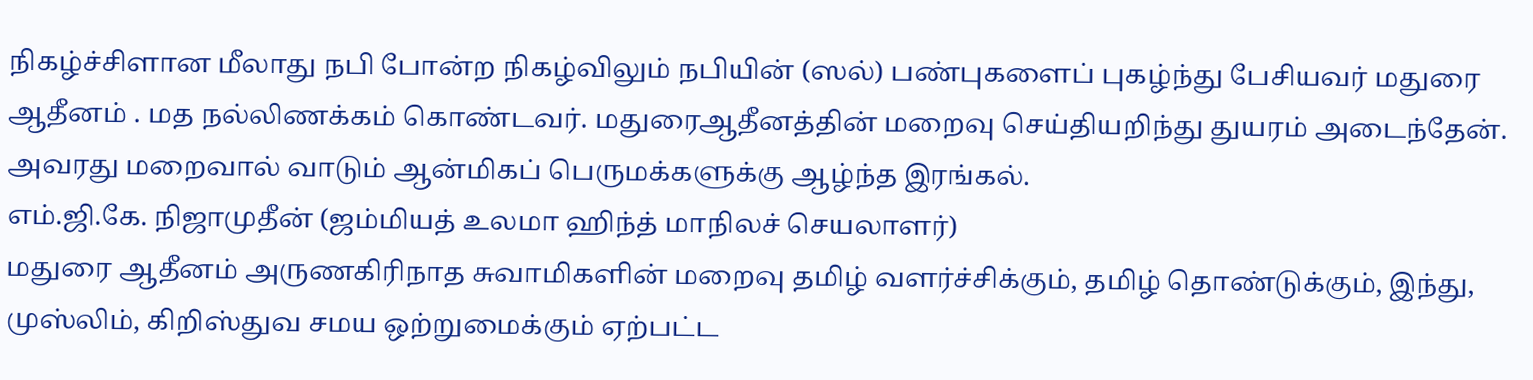நிகழ்ச்சிளான மீலாது நபி போன்ற நிகழ்விலும் நபியின் (ஸல்) பண்புகளைப் புகழ்ந்து பேசியவர் மதுரை ஆதீனம் . மத நல்லிணக்கம் கொண்டவர். மதுரைஆதீனத்தின் மறைவு செய்தியறிந்து துயரம் அடைந்தேன். அவரது மறைவால் வாடும் ஆன்மிகப் பெருமக்களுக்கு ஆழ்ந்த இரங்கல்.
எம்.ஜி.கே. நிஜாமுதீன் (ஜம்மியத் உலமா ஹிந்த் மாநிலச் செயலாளர்)
மதுரை ஆதீனம் அருணகிரிநாத சுவாமிகளின் மறைவு தமிழ் வளர்ச்சிக்கும், தமிழ் தொண்டுக்கும், இந்து, முஸ்லிம், கிறிஸ்துவ சமய ஒற்றுமைக்கும் ஏற்பட்ட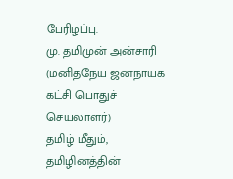பேரிழப்பு.
மு. தமிமுன் அன்சாரி (மனிதநேய ஜனநாயக கட்சி பொதுச் செயலாளர்)
தமிழ் மீதும், தமிழினத்தின்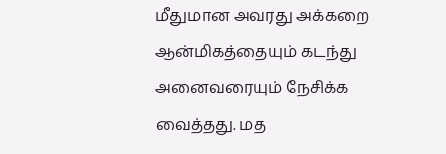மீதுமான அவரது அக்கறை ஆன்மிகத்தையும் கடந்து அனைவரையும் நேசிக்க வைத்தது. மத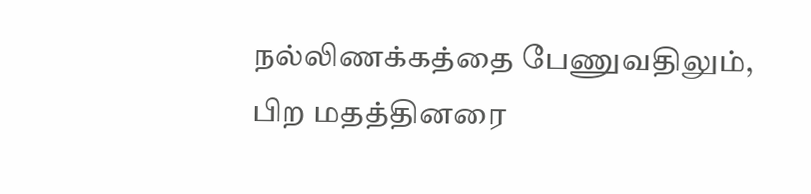நல்லிணக்கத்தை பேணுவதிலும், பிற மதத்தினரை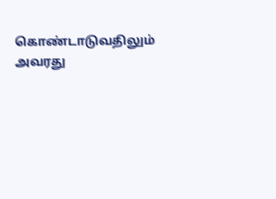கொண்டாடுவதிலும் அவரது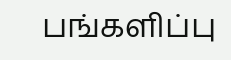பங்களிப்பு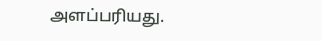அளப்பரியது.